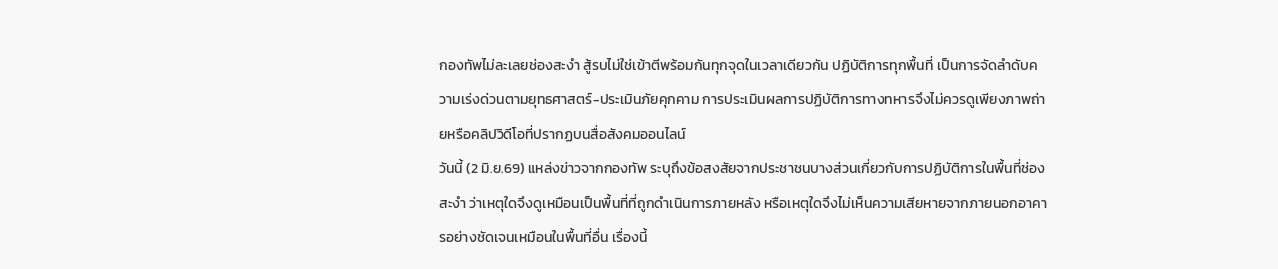กองทัพไม่ละเลยช่องสะงำ สู้รบไม่ใช่เข้าตีพร้อมกันทุกจุดในเวลาเดียวกัน ปฏิบัติการทุกพื้นที่ เป็นการจัดลำดับความเร่งด่วนตามยุทธศาสตร์-ประเมินภัยคุกคาม การประเมินผลการปฏิบัติการทางทหารจึงไม่ควรดูเพียงภาพถ่ายหรือคลิปวิดีโอที่ปรากฏบนสื่อสังคมออนไลน์
วันนี้ (2 มิ.ย.69) แหล่งข่าวจากกองทัพ ระบุถึงข้อสงสัยจากประชาชนบางส่วนเกี่ยวกับการปฏิบัติการในพื้นที่ช่องสะงำ ว่าเหตุใดจึงดูเหมือนเป็นพื้นที่ที่ถูกดำเนินการภายหลัง หรือเหตุใดจึงไม่เห็นความเสียหายจากภายนอกอาคารอย่างชัดเจนเหมือนในพื้นที่อื่น เรื่องนี้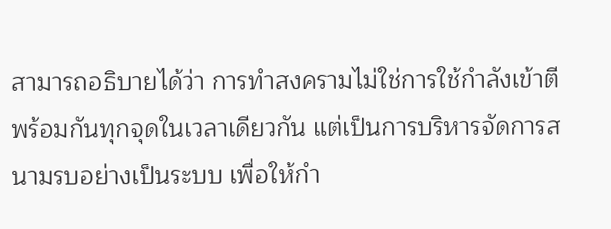สามารถอธิบายได้ว่า การทำสงครามไม่ใช่การใช้กำลังเข้าตีพร้อมกันทุกจุดในเวลาเดียวกัน แต่เป็นการบริหารจัดการสนามรบอย่างเป็นระบบ เพื่อให้กำ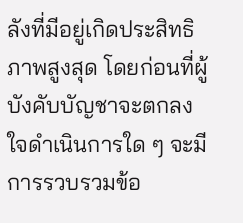ลังที่มีอยู่เกิดประสิทธิภาพสูงสุด โดยก่อนที่ผู้บังคับบัญชาจะตกลงใจดำเนินการใด ๆ จะมีการรวบรวมข้อ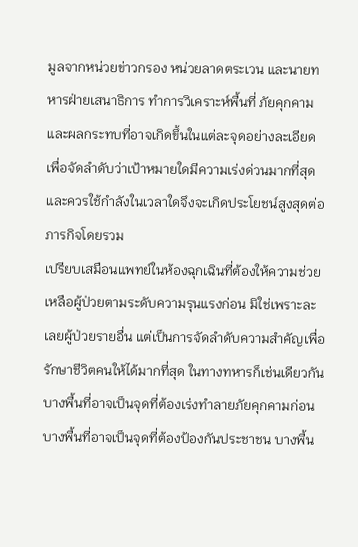มูลจากหน่วยข่าวกรอง หน่วยลาดตระเวน และนายทหารฝ่ายเสนาธิการ ทำการวิเคราะห์พื้นที่ ภัยคุกคาม และผลกระทบที่อาจเกิดขึ้นในแต่ละจุดอย่างละเอียด เพื่อจัดลำดับว่าเป้าหมายใดมีความเร่งด่วนมากที่สุด และควรใช้กำลังในเวลาใดจึงจะเกิดประโยชน์สูงสุดต่อภารกิจโดยรวม
เปรียบเสมือนแพทย์ในห้องฉุกเฉินที่ต้องให้ความช่วยเหลือผู้ป่วยตามระดับความรุนแรงก่อน มิใช่เพราะละเลยผู้ป่วยรายอื่น แต่เป็นการจัดลำดับความสำคัญเพื่อรักษาชีวิตคนให้ได้มากที่สุด ในทางทหารก็เช่นเดียวกัน บางพื้นที่อาจเป็นจุดที่ต้องเร่งทำลายภัยคุกคามก่อน บางพื้นที่อาจเป็นจุดที่ต้องป้องกันประชาชน บางพื้น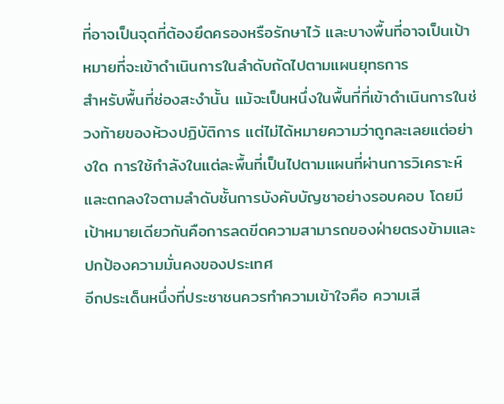ที่อาจเป็นจุดที่ต้องยึดครองหรือรักษาไว้ และบางพื้นที่อาจเป็นเป้าหมายที่จะเข้าดำเนินการในลำดับถัดไปตามแผนยุทธการ
สำหรับพื้นที่ช่องสะงำนั้น แม้จะเป็นหนึ่งในพื้นที่ที่เข้าดำเนินการในช่วงท้ายของห้วงปฏิบัติการ แต่ไม่ได้หมายความว่าถูกละเลยแต่อย่างใด การใช้กำลังในแต่ละพื้นที่เป็นไปตามแผนที่ผ่านการวิเคราะห์และตกลงใจตามลำดับชั้นการบังคับบัญชาอย่างรอบคอบ โดยมีเป้าหมายเดียวกันคือการลดขีดความสามารถของฝ่ายตรงข้ามและปกป้องความมั่นคงของประเทศ
อีกประเด็นหนึ่งที่ประชาชนควรทำความเข้าใจคือ ความเสี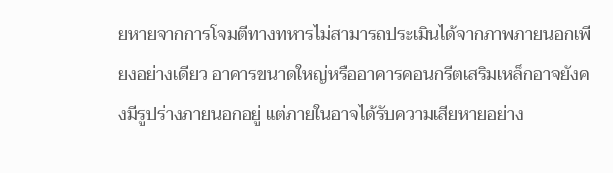ยหายจากการโจมตีทางทหารไม่สามารถประเมินได้จากภาพภายนอกเพียงอย่างเดียว อาคารขนาดใหญ่หรืออาคารคอนกรีตเสริมเหล็กอาจยังคงมีรูปร่างภายนอกอยู่ แต่ภายในอาจได้รับความเสียหายอย่าง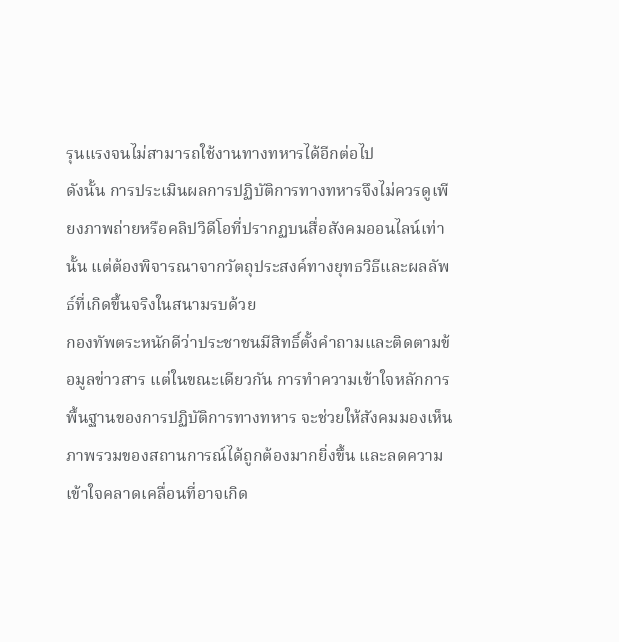รุนแรงจนไม่สามารถใช้งานทางทหารได้อีกต่อไป
ดังนั้น การประเมินผลการปฏิบัติการทางทหารจึงไม่ควรดูเพียงภาพถ่ายหรือคลิปวิดีโอที่ปรากฏบนสื่อสังคมออนไลน์เท่านั้น แต่ต้องพิจารณาจากวัตถุประสงค์ทางยุทธวิธีและผลลัพธ์ที่เกิดขึ้นจริงในสนามรบด้วย
กองทัพตระหนักดีว่าประชาชนมีสิทธิ์ตั้งคำถามและติดตามข้อมูลข่าวสาร แต่ในขณะเดียวกัน การทำความเข้าใจหลักการพื้นฐานของการปฏิบัติการทางทหาร จะช่วยให้สังคมมองเห็นภาพรวมของสถานการณ์ได้ถูกต้องมากยิ่งขึ้น และลดความเข้าใจคลาดเคลื่อนที่อาจเกิด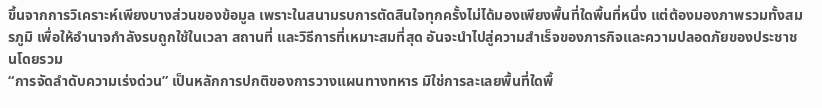ขึ้นจากการวิเคราะห์เพียงบางส่วนของข้อมูล เพราะในสนามรบการตัดสินใจทุกครั้งไม่ได้มองเพียงพื้นที่ใดพื้นที่หนึ่ง แต่ต้องมองภาพรวมทั้งสมรภูมิ เพื่อให้อำนาจกำลังรบถูกใช้ในเวลา สถานที่ และวิธีการที่เหมาะสมที่สุด อันจะนำไปสู่ความสำเร็จของภารกิจและความปลอดภัยของประชาชนโดยรวม
“การจัดลำดับความเร่งด่วน” เป็นหลักการปกติของการวางแผนทางทหาร มิใช่การละเลยพื้นที่ใดพื้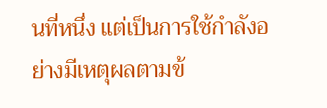นที่หนึ่ง แต่เป็นการใช้กำลังอย่างมีเหตุผลตามข้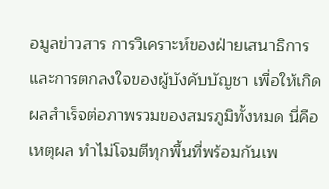อมูลข่าวสาร การวิเคราะห์ของฝ่ายเสนาธิการ และการตกลงใจของผู้บังคับบัญชา เพื่อให้เกิดผลสำเร็จต่อภาพรวมของสมรภูมิทั้งหมด นี่คือเหตุผล ทำไม่โจมตีทุกพื้นที่พร้อมกันเพ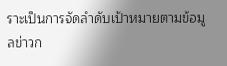ราะเป็นการจัดลำดับเป้าหมายตามข้อมูลข่าวก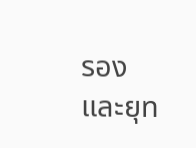รองและยุท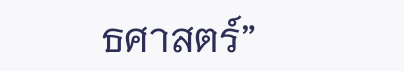ธศาสตร์”